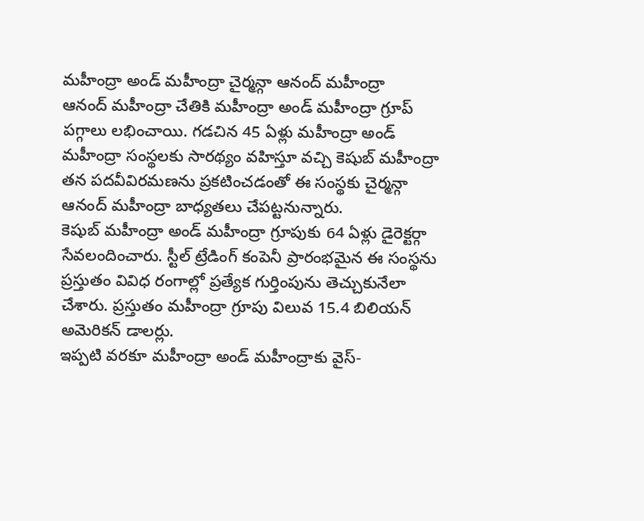మహీంద్రా అండ్ మహీంద్రా చైర్మన్గా ఆనంద్ మహీంద్రా
ఆనంద్ మహీంద్రా చేతికి మహీంద్రా అండ్ మహీంద్రా గ్రూప్ పగ్గాలు లభించాయి. గడచిన 45 ఏళ్లు మహీంద్రా అండ్ మహీంద్రా సంస్థలకు సారథ్యం వహిస్తూ వచ్చి కెషుబ్ మహీంద్రా తన పదవీవిరమణను ప్రకటించడంతో ఈ సంస్థకు చైర్మన్గా ఆనంద్ మహీంద్రా బాధ్యతలు చేపట్టనున్నారు.
కెషుబ్ మహీంద్రా అండ్ మహీంద్రా గ్రూపుకు 64 ఏళ్లు డైరెక్టర్గా సేవలందించారు. స్టీల్ ట్రేడింగ్ కంపెనీ ప్రారంభమైన ఈ సంస్థను ప్రస్తుతం వివిధ రంగాల్లో ప్రత్యేక గుర్తింపును తెచ్చుకునేలా చేశారు. ప్రస్తుతం మహీంద్రా గ్రూపు విలువ 15.4 బిలియన్ అమెరికన్ డాలర్లు.
ఇప్పటి వరకూ మహీంద్రా అండ్ మహీంద్రాకు వైస్-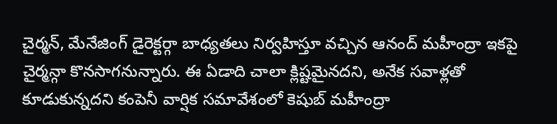చైర్మన్, మేనేజింగ్ డైరెక్టర్గా బాధ్యతలు నిర్వహిస్తూ వచ్చిన ఆనంద్ మహీంద్రా ఇకపై చైర్మన్గా కొనసాగనున్నారు. ఈ ఏడాది చాలా క్లిష్టమైనదని, అనేక సవాళ్లతో కూడుకున్నదని కంపెనీ వార్షిక సమావేశంలో కెషుబ్ మహీంద్రా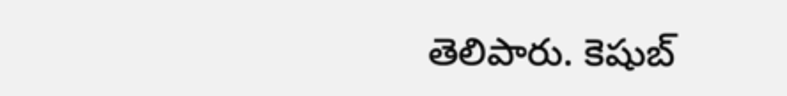తెలిపారు. కెషుబ్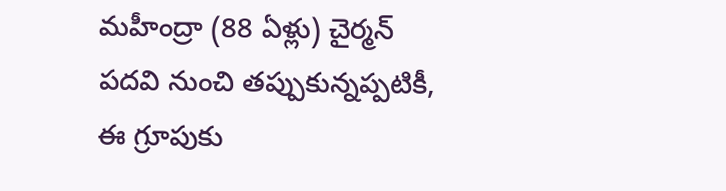మహీంద్రా (88 ఏళ్లు) చైర్మన్ పదవి నుంచి తప్పుకున్నప్పటికీ, ఈ గ్రూపుకు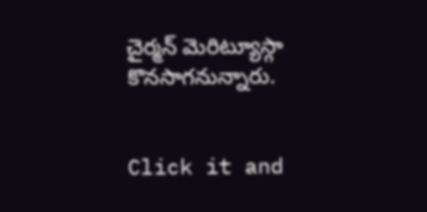చైర్మన్ మెరిట్యూస్గా కొనసాగనున్నారు.


Click it and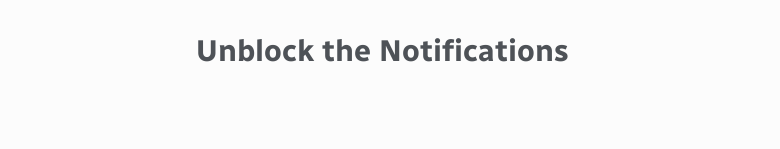Unblock the Notifications